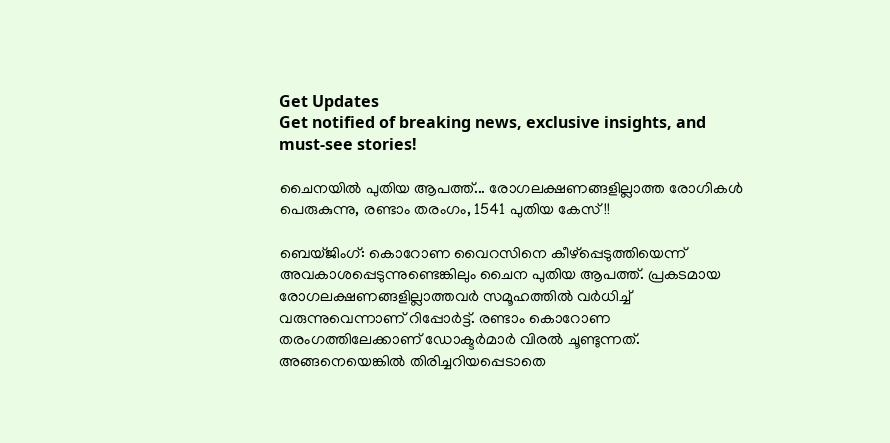Get Updates
Get notified of breaking news, exclusive insights, and must-see stories!

ചൈനയില്‍ പുതിയ ആപത്ത്... രോഗലക്ഷണങ്ങളില്ലാത്ത രോഗികള്‍ പെരുകുന്നു, രണ്ടാം തരംഗം, 1541 പുതിയ കേസ്!!

ബെയ്ജിംഗ്: കൊറോണ വൈറസിനെ കീഴ്‌പ്പെടുത്തിയെന്ന് അവകാശപ്പെടുന്നുണ്ടെങ്കിലും ചൈന പുതിയ ആപത്ത്. പ്രകടമായ രോഗലക്ഷണങ്ങളില്ലാത്തവര്‍ സമൂഹത്തില്‍ വര്‍ധിച്ച് വരുന്നുവെന്നാണ് റിപ്പോര്‍ട്ട്. രണ്ടാം കൊറോണ തരംഗത്തിലേക്കാണ് ഡോക്ടര്‍മാര്‍ വിരല്‍ ചൂണ്ടുന്നത്. അങ്ങനെയെങ്കില്‍ തിരിച്ചറിയപ്പെടാതെ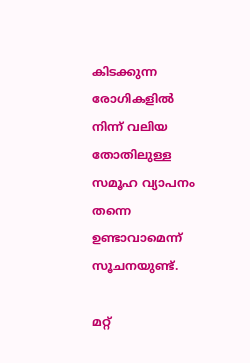കിടക്കുന്ന രോഗികളില്‍ നിന്ന് വലിയ തോതിലുള്ള സമൂഹ വ്യാപനം തന്നെ ഉണ്ടാവാമെന്ന് സൂചനയുണ്ട്.

മറ്റ്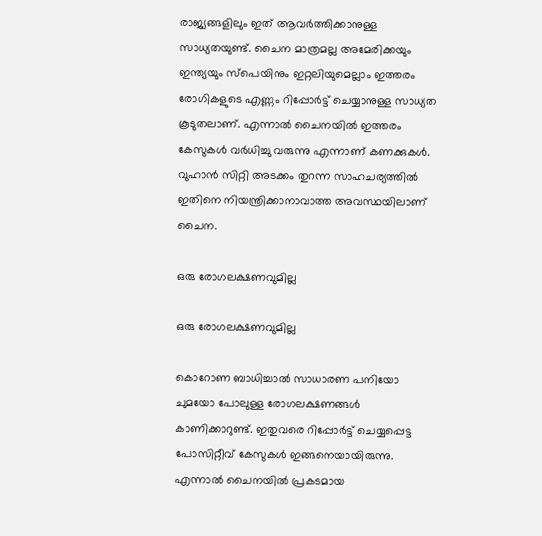രാജ്യങ്ങളിലും ഇത് ആവര്‍ത്തിക്കാനുള്ള സാധ്യതയുണ്ട്. ചൈന മാത്രമല്ല അമേരിക്കയും ഇന്ത്യയും സ്‌പെയിനും ഇറ്റലിയുമെല്ലാം ഇത്തരം രോഗികളുടെ എണ്ണം റിപ്പോര്‍ട്ട് ചെയ്യാനുള്ള സാധ്യത കൂടുതലാണ്. എന്നാല്‍ ചൈനയില്‍ ഇത്തരം കേസുകള്‍ വര്‍ധിച്ചു വരുന്നു എന്നാണ് കണക്കുകള്‍. വുഹാന്‍ സിറ്റി അടക്കം തുറന്ന സാഹചര്യത്തില്‍ ഇതിനെ നിയന്ത്രിക്കാനാവാത്ത അവസ്ഥയിലാണ് ചൈന.

ഒരു രോഗലക്ഷണവുമില്ല

ഒരു രോഗലക്ഷണവുമില്ല

കൊറോണ ബാധിച്ചാല്‍ സാധാരണ പനിയോ ചുമയോ പോലുള്ള രോഗലക്ഷണങ്ങള്‍ കാണിക്കാറുണ്ട്. ഇതുവരെ റിപ്പോര്‍ട്ട് ചെയ്യപ്പെട്ട പോസിറ്റീവ് കേസുകള്‍ ഇങ്ങനെയായിരുന്നു. എന്നാല്‍ ചൈനയില്‍ പ്രകടമായ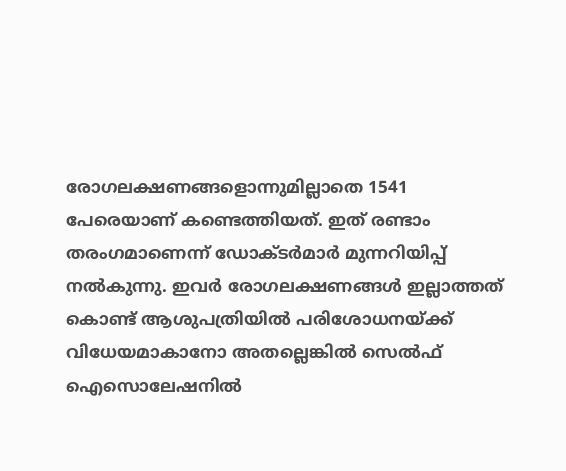രോഗലക്ഷണങ്ങളൊന്നുമില്ലാതെ 1541 പേരെയാണ് കണ്ടെത്തിയത്. ഇത് രണ്ടാം തരംഗമാണെന്ന് ഡോക്ടര്‍മാര്‍ മുന്നറിയിപ്പ് നല്‍കുന്നു. ഇവര്‍ രോഗലക്ഷണങ്ങള്‍ ഇല്ലാത്തത് കൊണ്ട് ആശുപത്രിയില്‍ പരിശോധനയ്ക്ക് വിധേയമാകാനോ അതല്ലെങ്കില്‍ സെല്‍ഫ് ഐസൊലേഷനില്‍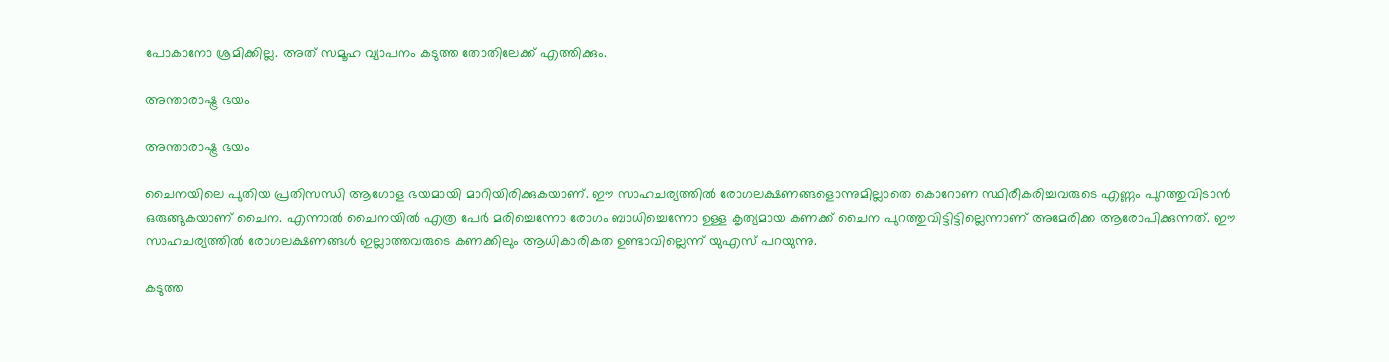പോകാനോ ശ്രമിക്കില്ല. അത് സമൂഹ വ്യാപനം കടുത്ത തോതിലേക്ക് എത്തിക്കും.

അന്താരാഷ്ട്ര ഭയം

അന്താരാഷ്ട്ര ഭയം

ചൈനയിലെ പുതിയ പ്രതിസന്ധി ആഗോള ഭയമായി മാറിയിരിക്കുകയാണ്. ഈ സാഹചര്യത്തില്‍ രോഗലക്ഷണങ്ങളൊന്നുമില്ലാതെ കൊറോണ സ്ഥിരീകരിച്ചവരുടെ എണ്ണം പുറത്തുവിടാന്‍ ഒരുങ്ങുകയാണ് ചൈന. എന്നാല്‍ ചൈനയില്‍ എത്ര പേര്‍ മരിച്ചെന്നോ രോഗം ബാധിച്ചെന്നോ ഉള്ള കൃത്യമായ കണക്ക് ചൈന പുറത്തുവിട്ടിട്ടില്ലെന്നാണ് അമേരിക്ക ആരോപിക്കുന്നത്. ഈ സാഹചര്യത്തില്‍ രോഗലക്ഷണങ്ങള്‍ ഇല്ലാത്തവരുടെ കണക്കിലും ആധികാരികത ഉണ്ടാവില്ലെന്ന് യുഎസ് പറയുന്നു.

കടുത്ത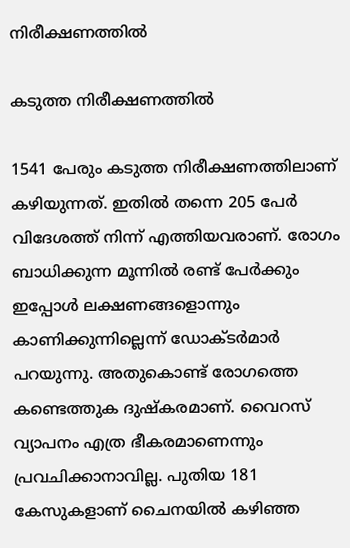നിരീക്ഷണത്തില്‍

കടുത്ത നിരീക്ഷണത്തില്‍

1541 പേരും കടുത്ത നിരീക്ഷണത്തിലാണ് കഴിയുന്നത്. ഇതില്‍ തന്നെ 205 പേര്‍ വിദേശത്ത് നിന്ന് എത്തിയവരാണ്. രോഗം ബാധിക്കുന്ന മൂന്നില്‍ രണ്ട് പേര്‍ക്കും ഇപ്പോള്‍ ലക്ഷണങ്ങളൊന്നും കാണിക്കുന്നില്ലെന്ന് ഡോക്ടര്‍മാര്‍ പറയുന്നു. അതുകൊണ്ട് രോഗത്തെ കണ്ടെത്തുക ദുഷ്‌കരമാണ്. വൈറസ് വ്യാപനം എത്ര ഭീകരമാണെന്നും പ്രവചിക്കാനാവില്ല. പുതിയ 181 കേസുകളാണ് ചൈനയില്‍ കഴിഞ്ഞ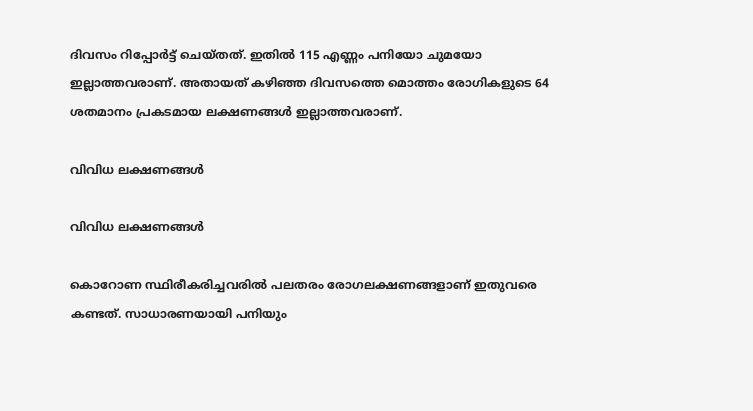ദിവസം റിപ്പോര്‍ട്ട് ചെയ്തത്. ഇതില്‍ 115 എണ്ണം പനിയോ ചുമയോ ഇല്ലാത്തവരാണ്. അതായത് കഴിഞ്ഞ ദിവസത്തെ മൊത്തം രോഗികളുടെ 64 ശതമാനം പ്രകടമായ ലക്ഷണങ്ങള്‍ ഇല്ലാത്തവരാണ്.

വിവിധ ലക്ഷണങ്ങള്‍

വിവിധ ലക്ഷണങ്ങള്‍

കൊറോണ സ്ഥിരീകരിച്ചവരില്‍ പലതരം രോഗലക്ഷണങ്ങളാണ് ഇതുവരെ കണ്ടത്. സാധാരണയായി പനിയും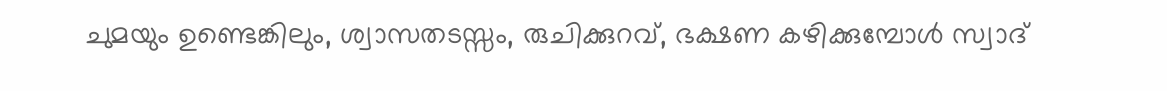ചുമയും ഉണ്ടെങ്കിലും, ശ്വാസതടസ്സം, രുചിക്കുറവ്, ഭക്ഷണ കഴിക്കുമ്പോള്‍ സ്വാദ്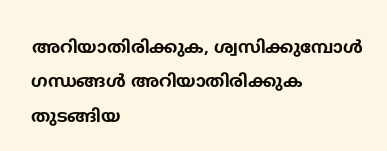അറിയാതിരിക്കുക, ശ്വസിക്കുമ്പോള്‍ ഗന്ധങ്ങള്‍ അറിയാതിരിക്കുക തുടങ്ങിയ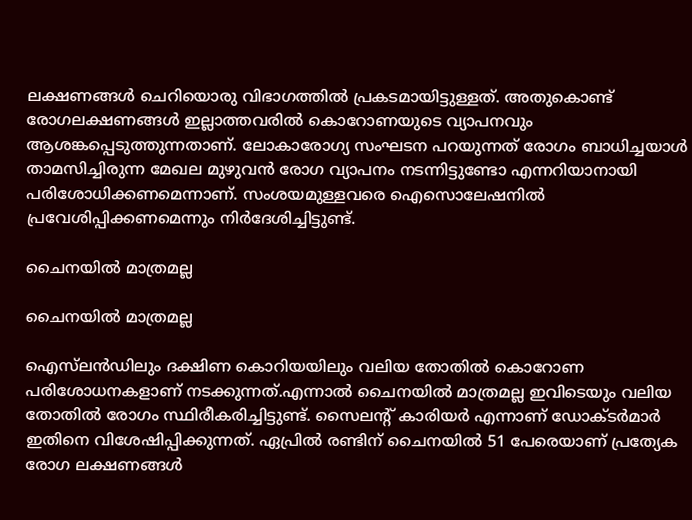ലക്ഷണങ്ങള്‍ ചെറിയൊരു വിഭാഗത്തില്‍ പ്രകടമായിട്ടുള്ളത്. അതുകൊണ്ട് രോഗലക്ഷണങ്ങള്‍ ഇല്ലാത്തവരില്‍ കൊറോണയുടെ വ്യാപനവും ആശങ്കപ്പെടുത്തുന്നതാണ്. ലോകാരോഗ്യ സംഘടന പറയുന്നത് രോഗം ബാധിച്ചയാള്‍ താമസിച്ചിരുന്ന മേഖല മുഴുവന്‍ രോഗ വ്യാപനം നടന്നിട്ടുണ്ടോ എന്നറിയാനായി പരിശോധിക്കണമെന്നാണ്. സംശയമുള്ളവരെ ഐസൊലേഷനില്‍ പ്രവേശിപ്പിക്കണമെന്നും നിര്‍ദേശിച്ചിട്ടുണ്ട്.

ചൈനയില്‍ മാത്രമല്ല

ചൈനയില്‍ മാത്രമല്ല

ഐസ്‌ലന്‍ഡിലും ദക്ഷിണ കൊറിയയിലും വലിയ തോതില്‍ കൊറോണ പരിശോധനകളാണ് നടക്കുന്നത്.എന്നാല്‍ ചൈനയില്‍ മാത്രമല്ല ഇവിടെയും വലിയ തോതില്‍ രോഗം സ്ഥിരീകരിച്ചിട്ടുണ്ട്. സൈലന്റ് കാരിയര്‍ എന്നാണ് ഡോക്ടര്‍മാര്‍ ഇതിനെ വിശേഷിപ്പിക്കുന്നത്. ഏപ്രില്‍ രണ്ടിന് ചൈനയില്‍ 51 പേരെയാണ് പ്രത്യേക രോഗ ലക്ഷണങ്ങള്‍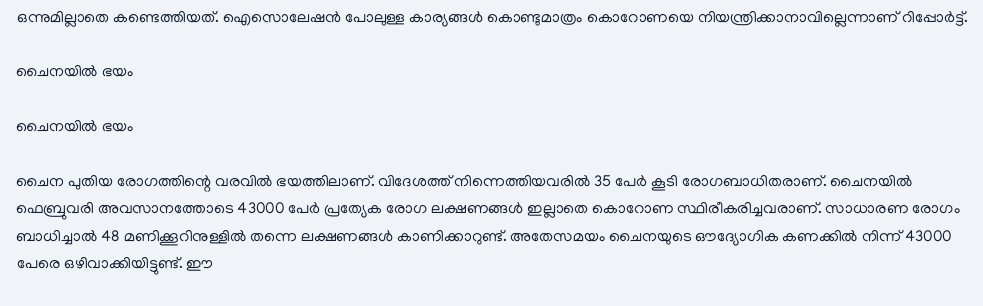ഒന്നുമില്ലാതെ കണ്ടെത്തിയത്. ഐസൊലേഷന്‍ പോലുള്ള കാര്യങ്ങള്‍ കൊണ്ടുമാത്രം കൊറോണയെ നിയന്ത്രിക്കാനാവില്ലെന്നാണ് റിപ്പോര്‍ട്ട്.

ചൈനയില്‍ ഭയം

ചൈനയില്‍ ഭയം

ചൈന പുതിയ രോഗത്തിന്റെ വരവില്‍ ഭയത്തിലാണ്. വിദേശത്ത് നിന്നെത്തിയവരില്‍ 35 പേര്‍ കൂടി രോഗബാധിതരാണ്. ചൈനയില്‍ ഫെബ്രുവരി അവസാനത്തോടെ 43000 പേര്‍ പ്രത്യേക രോഗ ലക്ഷണങ്ങള്‍ ഇല്ലാതെ കൊറോണ സ്ഥിരീകരിച്ചവരാണ്. സാധാരണ രോഗം ബാധിച്ചാല്‍ 48 മണിക്കൂറിനുള്ളില്‍ തന്നെ ലക്ഷണങ്ങള്‍ കാണിക്കാറുണ്ട്. അതേസമയം ചൈനയുടെ ഔദ്യോഗിക കണക്കില്‍ നിന്ന് 43000 പേരെ ഒഴിവാക്കിയിട്ടുണ്ട്. ഈ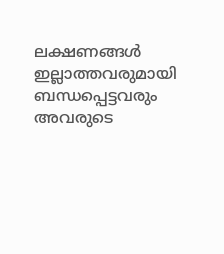ലക്ഷണങ്ങള്‍ ഇല്ലാത്തവരുമായി ബന്ധപ്പെട്ടവരും അവരുടെ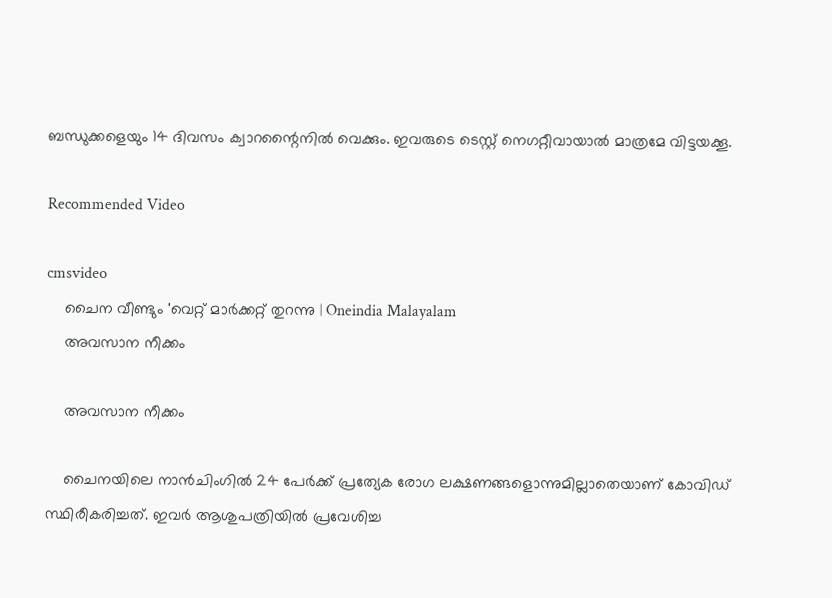ബന്ധുക്കളെയും 14 ദിവസം ക്വാറന്റൈനില്‍ വെക്കും. ഇവരുടെ ടെസ്റ്റ് നെഗറ്റീവായാല്‍ മാത്രമേ വിട്ടയക്കൂ.

Recommended Video

cmsvideo
    ചൈന വീണ്ടും 'വെറ്റ് മാര്‍ക്കറ്റ് തുറന്നു | Oneindia Malayalam
    അവസാന നീക്കം

    അവസാന നീക്കം

    ചൈനയിലെ നാന്‍ചിംഗില്‍ 24 പേര്‍ക്ക് പ്രത്യേക രോഗ ലക്ഷണങ്ങളൊന്നുമില്ലാതെയാണ് കോവിഡ് സ്ഥിരീകരിച്ചത്. ഇവര്‍ ആശുപത്രിയില്‍ പ്രവേശിച്ച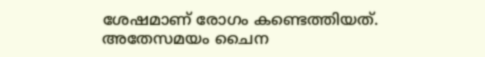ശേഷമാണ് രോഗം കണ്ടെത്തിയത്. അതേസമയം ചൈന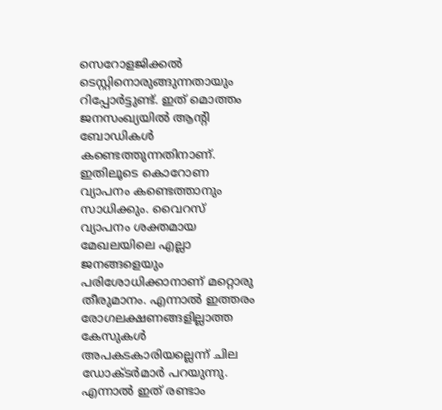സെറോളജിക്കല്‍ ടെസ്റ്റിനൊരുങ്ങുന്നതായും റിപ്പോര്‍ട്ടുണ്ട്. ഇത് മൊത്തം ജനസംഖ്യയില്‍ ആന്റി ബോഡികള്‍ കണ്ടെത്തുന്നതിനാണ്. ഇതിലൂടെ കൊറോണ വ്യാപനം കണ്ടെത്താനും സാധിക്കും. വൈറസ് വ്യാപനം ശക്തമായ മേഖലയിലെ എല്ലാ ജനങ്ങളെയും പരിശോധിക്കാനാണ് മറ്റൊരു തീരുമാനം. എന്നാല്‍ ഇത്തരം രോഗലക്ഷണങ്ങളില്ലാത്ത കേസുകള്‍ അപകടകാരിയല്ലെന്ന് ചില ഡോക്ടര്‍മാര്‍ പറയുന്നു. എന്നാല്‍ ഇത് രണ്ടാം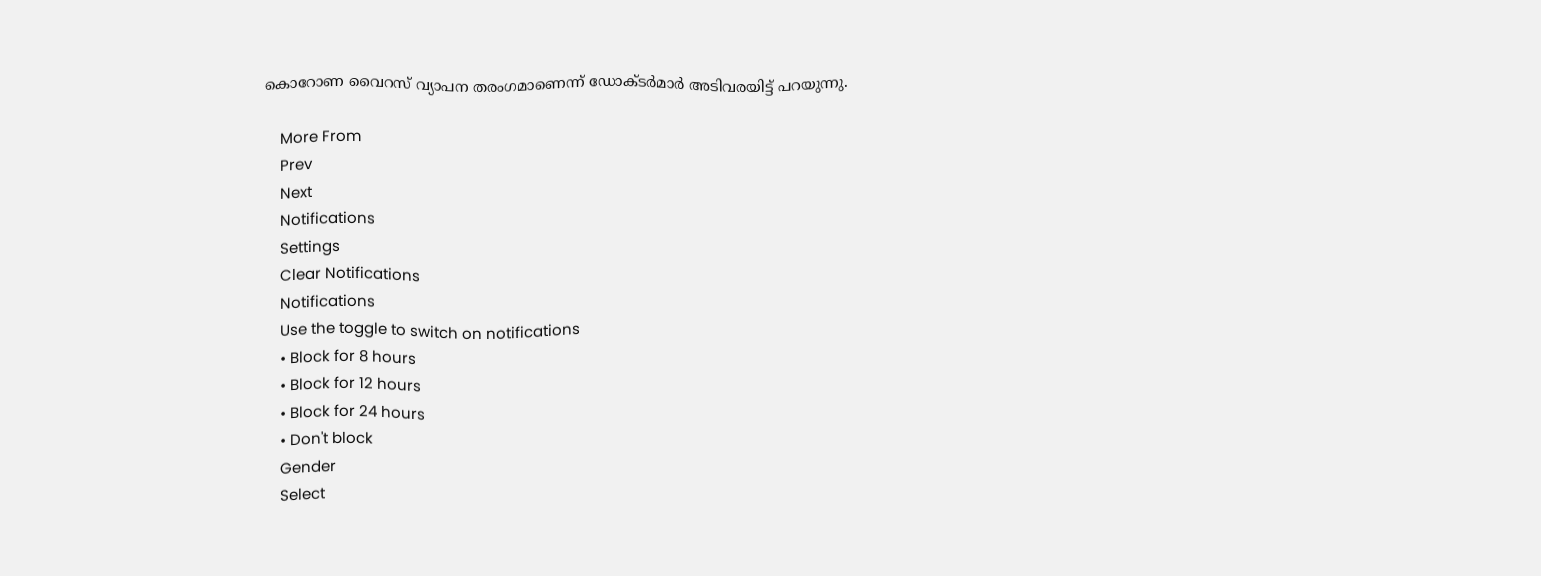കൊറോണ വൈറസ് വ്യാപന തരംഗമാണെന്ന് ഡോക്ടര്‍മാര്‍ അടിവരയിട്ട് പറയുന്നു.

    More From
    Prev
    Next
    Notifications
    Settings
    Clear Notifications
    Notifications
    Use the toggle to switch on notifications
    • Block for 8 hours
    • Block for 12 hours
    • Block for 24 hours
    • Don't block
    Gender
    Select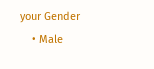your Gender
    • Male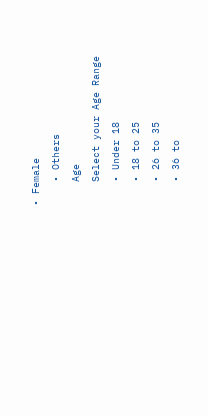• Female
    • Others
    Age
    Select your Age Range
    • Under 18
    • 18 to 25
    • 26 to 35
    • 36 to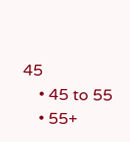45
    • 45 to 55
    • 55+